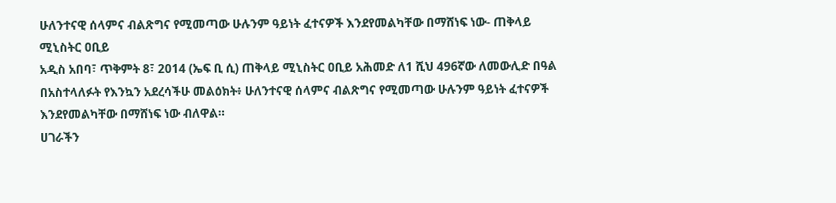ሁለንተናዊ ሰላምና ብልጽግና የሚመጣው ሁሉንም ዓይነት ፈተናዎች እንደየመልካቸው በማሸነፍ ነው- ጠቅላይ ሚኒስትር ዐቢይ
አዲስ አበባ፣ ጥቅምት 8፣ 2014 (ኤፍ ቢ ሲ) ጠቅላይ ሚኒስትር ዐቢይ አሕመድ ለ1 ሺህ 496ኛው ለመውሊድ በዓል በአስተላለፉት የእንኳን አደረሳችሁ መልዕክት፥ ሁለንተናዊ ሰላምና ብልጽግና የሚመጣው ሁሉንም ዓይነት ፈተናዎች እንደየመልካቸው በማሸነፍ ነው ብለዋል።
ሀገራችን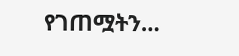የገጠሟትን…